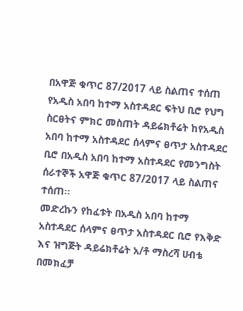በአዋጅ ቁጥር 87/2017 ላይ ስልጠና ተሰጠ
የአዲስ አበባ ከተማ አስተዳደር ፍትህ ቢሮ የህግ ስርፀትና ምክር መስጠት ዳይሬክቶሬት ከየአዲስ አበባ ከተማ አስተዳደር ሰላምና ፀጥታ አስተዳደር ቢሮ በአዲስ አበባ ከተማ አስተዳደር የመንግስት ሰራተኞች አዋጅ ቁጥር 87/2017 ላይ ስልጠና ተሰጠ፡፡
መድረኩን የከፈቱት በአዲስ አበባ ከተማ አስተዳደር ሰላምና ፀጥታ አስተዳደር ቢሮ የእቅድ እና ዝግጅት ዳይሬክቶሬት አ/ቶ ማስረሻ ሀብቴ በመክፈቻ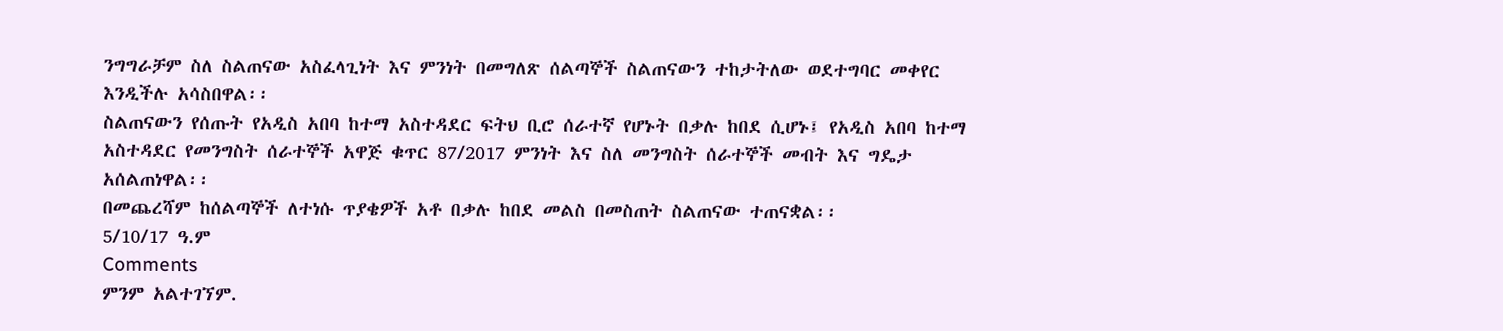ንግግራቻም ስለ ስልጠናው አስፈላጊነት እና ምንነት በመግለጽ ሰልጣኞች ስልጠናውን ተከታትለው ወደተግባር መቀየር እንዲችሉ አሳስበዋል፡፡
ስልጠናውን የሰጡት የአዲስ አበባ ከተማ አስተዳደር ፍትህ ቢሮ ሰራተኛ የሆኑት በቃሉ ከበደ ሲሆኑ፤ የአዲስ አበባ ከተማ አስተዳደር የመንግስት ሰራተኞች አዋጅ ቁጥር 87/2017 ምንነት እና ስለ መንግስት ሰራተኞች መብት እና ግዴታ አሰልጠነዋል፡፡
በመጨረሻም ከሰልጣኞች ለተነሱ ጥያቄዎች አቶ በቃሉ ከበደ መልስ በመስጠት ስልጠናው ተጠናቋል፡፡
5/10/17 ዓ.ም
Comments
ምንም አልተገኘም.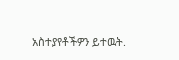አስተያየቶችዎን ይተዉት.